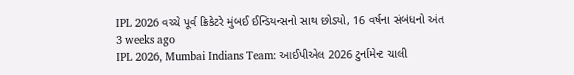IPL 2026 વચ્ચે પૂર્વ ક્રિકેટરે મુંબઈ ઈન્ડિયન્સનો સાથ છોડ્યો, 16 વર્ષના સંબંધનો અંત
3 weeks ago
IPL 2026, Mumbai Indians Team: આઈપીએલ 2026 ટુર્નામેન્ટ ચાલી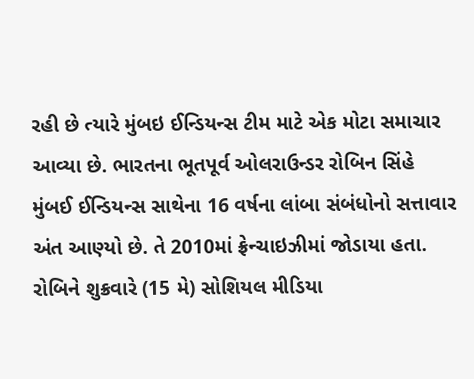રહી છે ત્યારે મુંબઇ ઈન્ડિયન્સ ટીમ માટે એક મોટા સમાચાર આવ્યા છે. ભારતના ભૂતપૂર્વ ઓલરાઉન્ડર રોબિન સિંહે મુંબઈ ઈન્ડિયન્સ સાથેના 16 વર્ષના લાંબા સંબંધોનો સત્તાવાર અંત આણ્યો છે. તે 2010માં ફ્રેન્ચાઇઝીમાં જોડાયા હતા. રોબિને શુક્રવારે (15 મે) સોશિયલ મીડિયા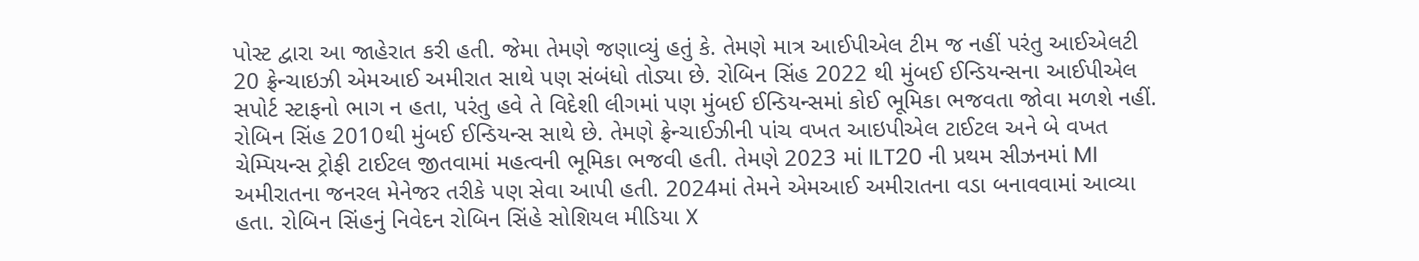પોસ્ટ દ્વારા આ જાહેરાત કરી હતી. જેમા તેમણે જણાવ્યું હતું કે. તેમણે માત્ર આઈપીએલ ટીમ જ નહીં પરંતુ આઈએલટી 20 ફ્રેન્ચાઇઝી એમઆઈ અમીરાત સાથે પણ સંબંધો તોડ્યા છે. રોબિન સિંહ 2022 થી મુંબઈ ઈન્ડિયન્સના આઈપીએલ સપોર્ટ સ્ટાફનો ભાગ ન હતા, પરંતુ હવે તે વિદેશી લીગમાં પણ મુંબઈ ઈન્ડિયન્સમાં કોઈ ભૂમિકા ભજવતા જોવા મળશે નહીં. રોબિન સિંહ 2010થી મુંબઈ ઈન્ડિયન્સ સાથે છે. તેમણે ફ્રેન્ચાઈઝીની પાંચ વખત આઇપીએલ ટાઈટલ અને બે વખત ચેમ્પિયન્સ ટ્રોફી ટાઈટલ જીતવામાં મહત્વની ભૂમિકા ભજવી હતી. તેમણે 2023 માં ILT20 ની પ્રથમ સીઝનમાં MI અમીરાતના જનરલ મેનેજર તરીકે પણ સેવા આપી હતી. 2024માં તેમને એમઆઈ અમીરાતના વડા બનાવવામાં આવ્યા હતા. રોબિન સિંહનું નિવેદન રોબિન સિંહે સોશિયલ મીડિયા X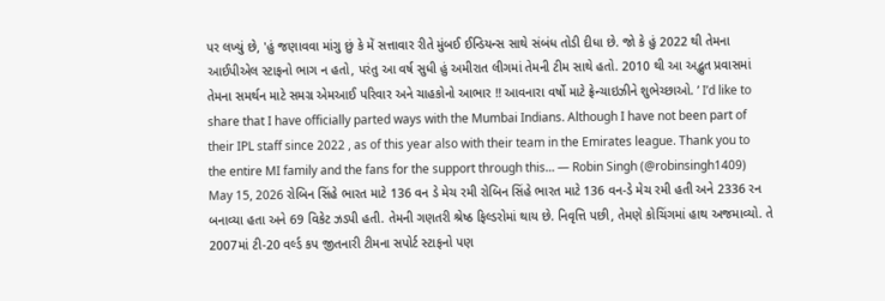પર લખ્યું છે, 'હું જણાવવા માંગુ છું કે મેં સત્તાવાર રીતે મુંબઈ ઈન્ડિયન્સ સાથે સંબંધ તોડી દીધા છે. જો કે હું 2022 થી તેમના આઈપીએલ સ્ટાફનો ભાગ ન હતો, પરંતુ આ વર્ષ સુધી હું અમીરાત લીગમાં તેમની ટીમ સાથે હતો. 2010 થી આ અદ્ભુત પ્રવાસમાં તેમના સમર્થન માટે સમગ્ર એમઆઈ પરિવાર અને ચાહકોનો આભાર !! આવનારા વર્ષો માટે ફ્રેન્ચાઇઝીને શુભેચ્છાઓ. ’ I’d like to share that I have officially parted ways with the Mumbai Indians. Although I have not been part of their IPL staff since 2022 , as of this year also with their team in the Emirates league. Thank you to the entire MI family and the fans for the support through this… — Robin Singh (@robinsingh1409) May 15, 2026 રોબિન સિંહે ભારત માટે 136 વન ડે મેચ રમી રોબિન સિંહે ભારત માટે 136 વન-ડે મેચ રમી હતી અને 2336 રન બનાવ્યા હતા અને 69 વિકેટ ઝડપી હતી. તેમની ગણતરી શ્રેષ્ઠ ફિલ્ડરોમાં થાય છે. નિવૃત્તિ પછી, તેમણે કોચિંગમાં હાથ અજમાવ્યો. તે 2007માં ટી-20 વર્લ્ડ કપ જીતનારી ટીમના સપોર્ટ સ્ટાફનો પણ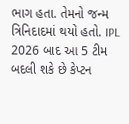ભાગ હતા. તેમનો જન્મ ત્રિનિદાદમાં થયો હતો. IPL 2026 બાદ આ 5 ટીમ બદલી શકે છે કેપ્ટન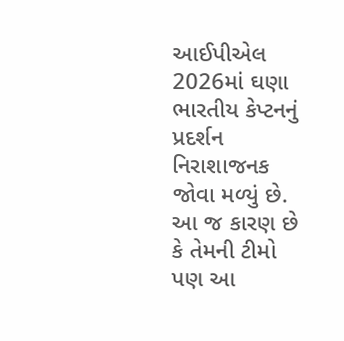આઈપીએલ 2026માં ઘણા ભારતીય કેપ્ટનનું પ્રદર્શન નિરાશાજનક જોવા મળ્યું છે. આ જ કારણ છે કે તેમની ટીમો પણ આ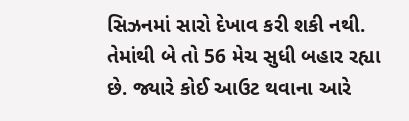સિઝનમાં સારો દેખાવ કરી શકી નથી. તેમાંથી બે તો 56 મેચ સુધી બહાર રહ્યા છે. જ્યારે કોઈ આઉટ થવાના આરે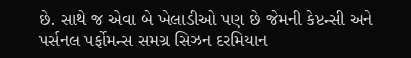છે. સાથે જ એવા બે ખેલાડીઓ પણ છે જેમની કેપ્ટન્સી અને પર્સનલ પર્ફોમન્સ સમગ્ર સિઝન દરમિયાન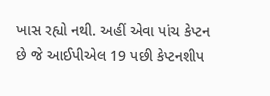ખાસ રહ્યો નથી. અહીં એવા પાંચ કેપ્ટન છે જે આઈપીએલ 19 પછી કેપ્ટનશીપ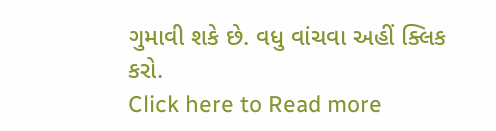ગુમાવી શકે છે. વધુ વાંચવા અહીં ક્લિક કરો.
Click here to Read more